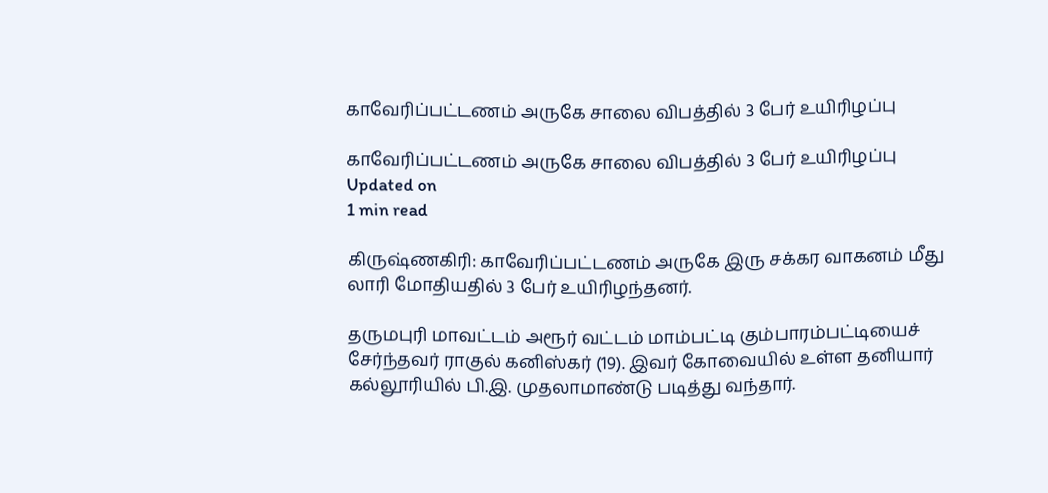காவேரிப்பட்டணம் அருகே சாலை விபத்தில் 3 பேர் உயிரிழப்பு

காவேரிப்பட்டணம் அருகே சாலை விபத்தில் 3 பேர் உயிரிழப்பு
Updated on
1 min read

கிருஷ்ணகிரி: காவேரிப்பட்டணம் அருகே இரு சக்கர வாகனம் மீது லாரி மோதியதில் 3 பேர் உயிரிழந்தனர்.

தருமபுரி மாவட்டம் அரூர் வட்டம் மாம்பட்டி கும்பாரம்பட்டியைச் சேர்ந்தவர் ராகுல் கனிஸ்கர் (19). இவர் கோவையில் உள்ள தனியார் கல்லூரியில் பி.இ. முதலாமாண்டு படித்து வந்தார்.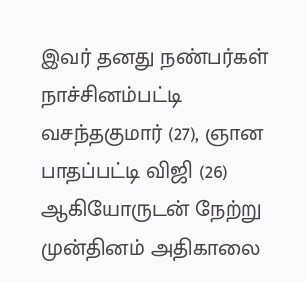இவர் தனது நண்பர்கள் நாச்சினம்பட்டி வசந்தகுமார் (27), ஞான பாதப்பட்டி விஜி (26) ஆகியோருடன் நேற்று முன்தினம் அதிகாலை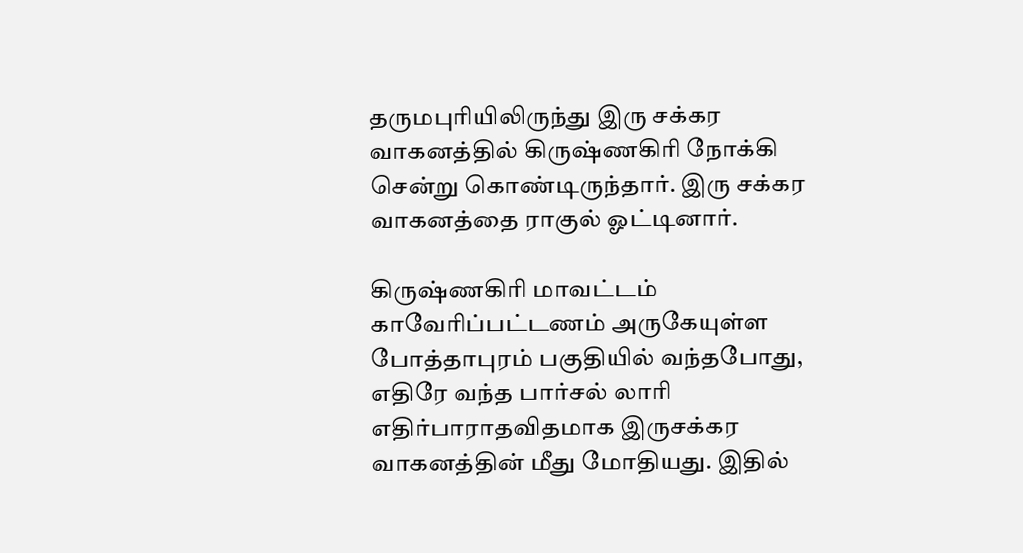தருமபுரியிலிருந்து இரு சக்கர வாகனத்தில் கிருஷ்ணகிரி நோக்கி சென்று கொண்டிருந்தார். இரு சக்கர வாகனத்தை ராகுல் ஓட்டினார்.

கிருஷ்ணகிரி மாவட்டம் காவேரிப்பட்டணம் அருகேயுள்ள போத்தாபுரம் பகுதியில் வந்தபோது, எதிரே வந்த பார்சல் லாரி எதிர்பாராதவிதமாக இருசக்கர வாகனத்தின் மீது மோதியது. இதில்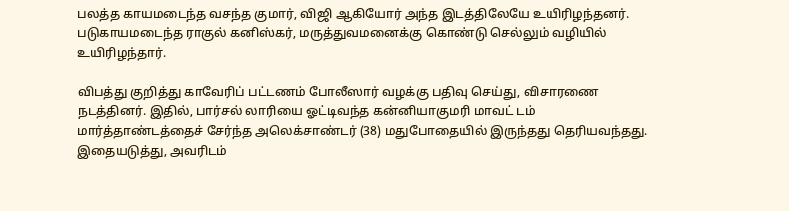பலத்த காயமடைந்த வசந்த குமார், விஜி ஆகியோர் அந்த இடத்திலேயே உயிரிழந்தனர். படுகாயமடைந்த ராகுல் கனிஸ்கர், மருத்துவமனைக்கு கொண்டு செல்லும் வழியில் உயிரிழந்தார்.

விபத்து குறித்து காவேரிப் பட்டணம் போலீஸார் வழக்கு பதிவு செய்து, விசாரணை நடத்தினர். இதில், பார்சல் லாரியை ஓட்டிவந்த கன்னியாகுமரி மாவட் டம் மார்த்தாண்டத்தைச் சேர்ந்த அலெக்சாண்டர் (38) மதுபோதையில் இருந்தது தெரியவந்தது. இதையடுத்து, அவரிடம்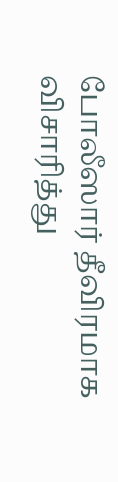போலீஸார் தீவிரமாக விசாரித்து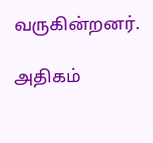வருகின்றனர்.

அதிகம்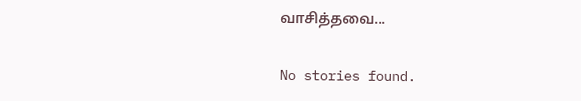வாசித்தவை...

No stories found.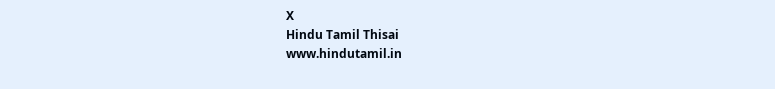X
Hindu Tamil Thisai
www.hindutamil.in